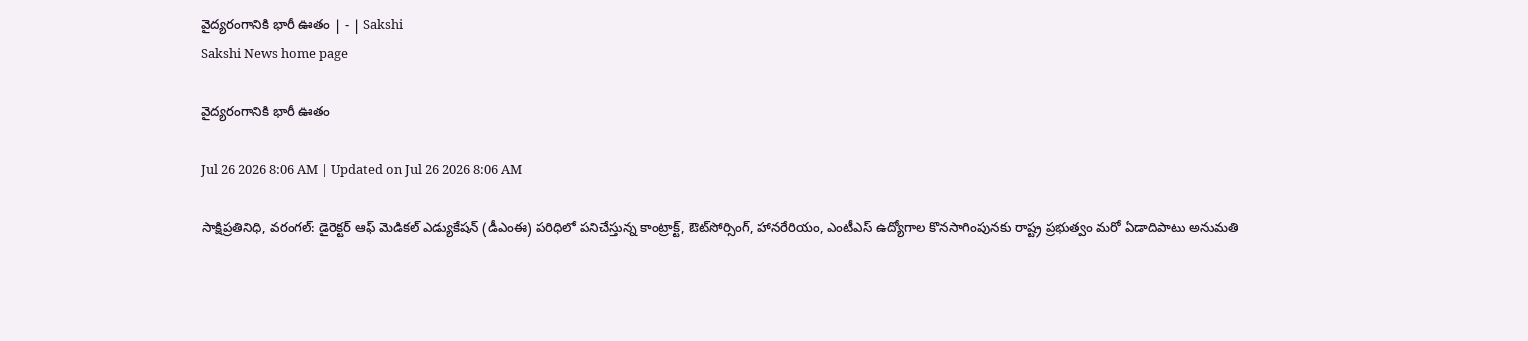వైద్యరంగానికి భారీ ఊతం | - | Sakshi
Sakshi News home page

వైద్యరంగానికి భారీ ఊతం

Jul 26 2026 8:06 AM | Updated on Jul 26 2026 8:06 AM

సాక్షిప్రతినిధి, వరంగల్‌: డైరెక్టర్‌ ఆఫ్‌ మెడికల్‌ ఎడ్యుకేషన్‌ (డీఎంఈ) పరిధిలో పనిచేస్తున్న కాంట్రాక్ట్‌, ఔట్‌సోర్సింగ్‌, హానరేరియం, ఎంటీఎస్‌ ఉద్యోగాల కొనసాగింపునకు రాష్ట్ర ప్రభుత్వం మరో ఏడాదిపాటు అనుమతి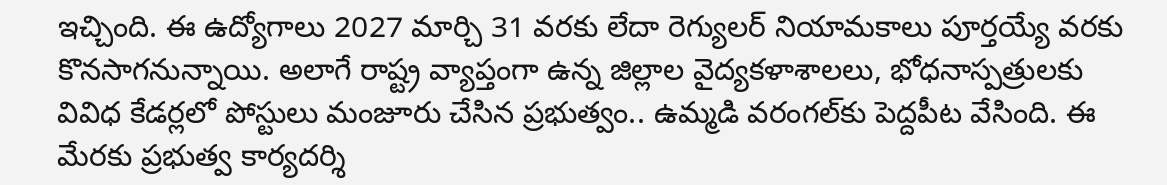ఇచ్చింది. ఈ ఉద్యోగాలు 2027 మార్చి 31 వరకు లేదా రెగ్యులర్‌ నియామకాలు పూర్తయ్యే వరకు కొనసాగనున్నాయి. అలాగే రాష్ట్ర వ్యాప్తంగా ఉన్న జిల్లాల వైద్యకళాశాలలు, భోధనాస్పత్రులకు వివిధ కేడర్లలో పోస్టులు మంజూరు చేసిన ప్రభుత్వం.. ఉమ్మడి వరంగల్‌కు పెద్దపీట వేసింది. ఈ మేరకు ప్రభుత్వ కార్యదర్శి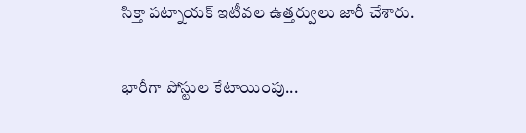సిక్తా పట్నాయక్‌ ఇటీవల ఉత్తర్వులు జారీ చేశారు.

భారీగా పోస్టుల కేటాయింపు...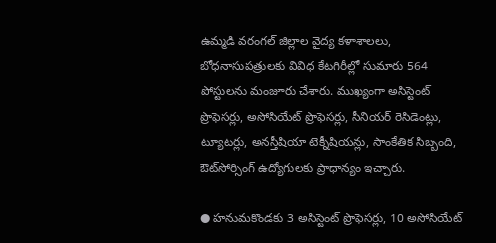ఉమ్మడి వరంగల్‌ జిల్లాల వైద్య కళాశాలలు, బోధనాసుపత్రులకు వివిధ కేటగిరీల్లో సుమారు 564 పోస్టులను మంజూరు చేశారు. ముఖ్యంగా అసిస్టెంట్‌ ప్రొఫెసర్లు, అసోసియేట్‌ ప్రొఫెసర్లు, సీనియర్‌ రెసిడెంట్లు, ట్యూటర్లు, అనస్తీషియా టెక్నీషియన్లు, సాంకేతిక సిబ్బంది, ఔట్‌సోర్సింగ్‌ ఉద్యోగులకు ప్రాధాన్యం ఇచ్చారు.

● హనుమకొండకు 3 అసిస్టెంట్‌ ప్రొఫెసర్లు, 10 అసోసియేట్‌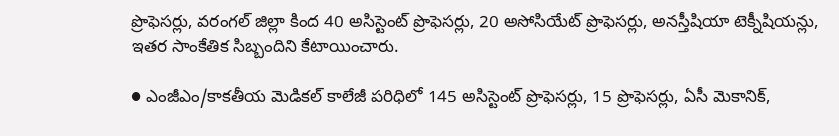ప్రొఫెసర్లు, వరంగల్‌ జిల్లా కింద 40 అసిస్టెంట్‌ ప్రొఫెసర్లు, 20 అసోసియేట్‌ ప్రొఫెసర్లు, అనస్తీషియా టెక్నీషియన్లు, ఇతర సాంకేతిక సిబ్బందిని కేటాయించారు.

● ఎంజీఎం/కాకతీయ మెడికల్‌ కాలేజీ పరిధిలో 145 అసిస్టెంట్‌ ప్రొఫెసర్లు, 15 ప్రొఫెసర్లు, ఏసీ మెకానిక్‌,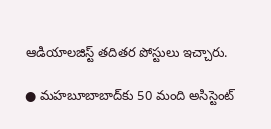ఆడియాలజిస్ట్‌ తదితర పోస్టులు ఇచ్చారు.

● మహబూబాబాద్‌కు 50 మంది అసిస్టెంట్‌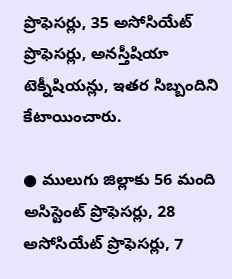ప్రొఫెసర్లు, 35 అసోసియేట్‌ ప్రొఫెసర్లు, అనస్తీషియా టెక్నీషియన్లు, ఇతర సిబ్బందిని కేటాయించారు.

● ములుగు జిల్లాకు 56 మంది అసిస్టెంట్‌ ప్రొఫెసర్లు, 28 అసోసియేట్‌ ప్రొఫెసర్లు, 7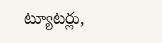ట్యూటర్లు,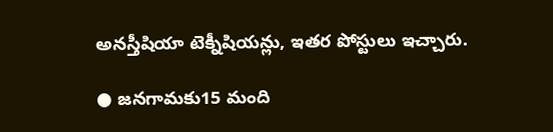అనస్తీషియా టెక్నీషియన్లు, ఇతర పోస్టులు ఇచ్చారు.

● జనగామకు15 మంది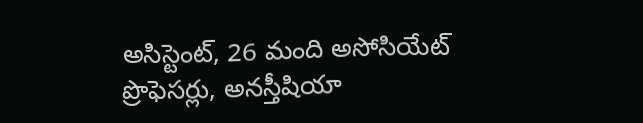అసిస్టెంట్‌, 26 మంది అసోసియేట్‌ ప్రొఫెసర్లు, అనస్తీషియా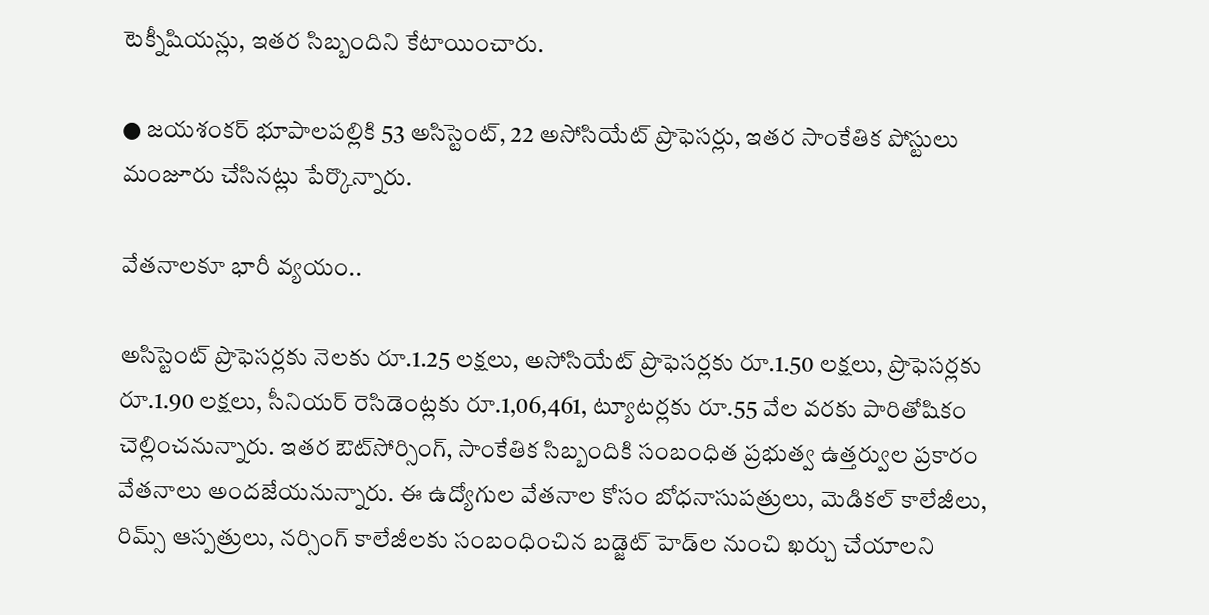టెక్నీషియన్లు, ఇతర సిబ్బందిని కేటాయించారు.

● జయశంకర్‌ భూపాలపల్లికి 53 అసిస్టెంట్‌, 22 అసోసియేట్‌ ప్రొఫెసర్లు, ఇతర సాంకేతిక పోస్టులు మంజూరు చేసినట్లు పేర్కొన్నారు.

వేతనాలకూ భారీ వ్యయం..

అసిస్టెంట్‌ ప్రొఫెసర్లకు నెలకు రూ.1.25 లక్షలు, అసోసియేట్‌ ప్రొఫెసర్లకు రూ.1.50 లక్షలు, ప్రొఫెసర్లకు రూ.1.90 లక్షలు, సీనియర్‌ రెసిడెంట్లకు రూ.1,06,461, ట్యూటర్లకు రూ.55 వేల వరకు పారితోషికం చెల్లించనున్నారు. ఇతర ఔట్‌సోర్సింగ్‌, సాంకేతిక సిబ్బందికి సంబంధిత ప్రభుత్వ ఉత్తర్వుల ప్రకారం వేతనాలు అందజేయనున్నారు. ఈ ఉద్యోగుల వేతనాల కోసం బోధనాసుపత్రులు, మెడికల్‌ కాలేజీలు, రిమ్స్‌ ఆస్పత్రులు, నర్సింగ్‌ కాలేజీలకు సంబంధించిన బడ్జెట్‌ హెడ్‌ల నుంచి ఖర్చు చేయాలని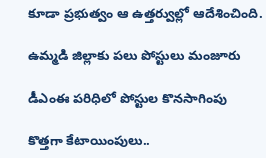కూడా ప్రభుత్వం ఆ ఉత్తర్వుల్లో ఆదేశించింది.

ఉమ్మడి జిల్లాకు పలు పోస్టులు మంజూరు

డీఎంఈ పరిధిలో పోస్టుల కొనసాగింపు

కొత్తగా కేటాయింపులు..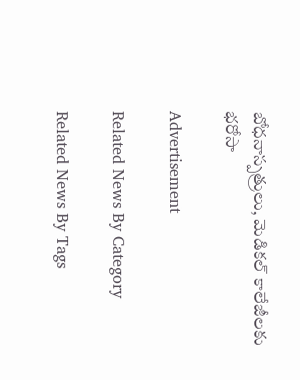బోధనాస్పత్రులు, మెడికల్‌ కాలేజీలకు భరోసా

Advertisement

Related News By Category

Related News By Tags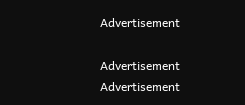Advertisement

Advertisement
Advertisement